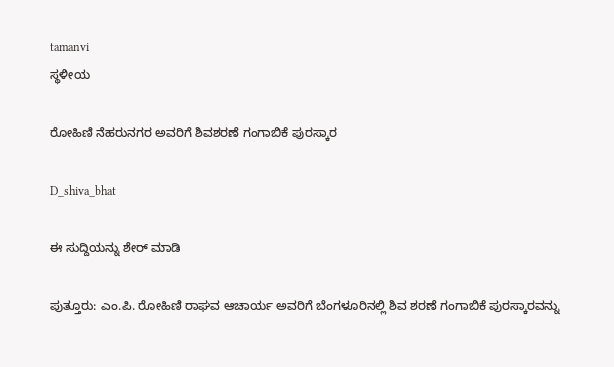tamanvi
ಸ್ಥಳೀಯ

ರೋಹಿಣಿ ನೆಹರುನಗರ ಅವರಿಗೆ ಶಿವಶರಣೆ ಗಂಗಾಬಿಕೆ ಪುರಸ್ಕಾರ

D_shiva_bhat

ಈ ಸುದ್ದಿಯನ್ನು ಶೇರ್ ಮಾಡಿ

ಪುತ್ತೂರು: ಎಂ.ಪಿ. ರೋಹಿಣಿ ರಾಘವ ಆಚಾರ್ಯ ಅವರಿಗೆ ಬೆಂಗಳೂರಿನಲ್ಲಿ ಶಿವ ಶರಣೆ ಗಂಗಾಬಿಕೆ ಪುರಸ್ಕಾರವನ್ನು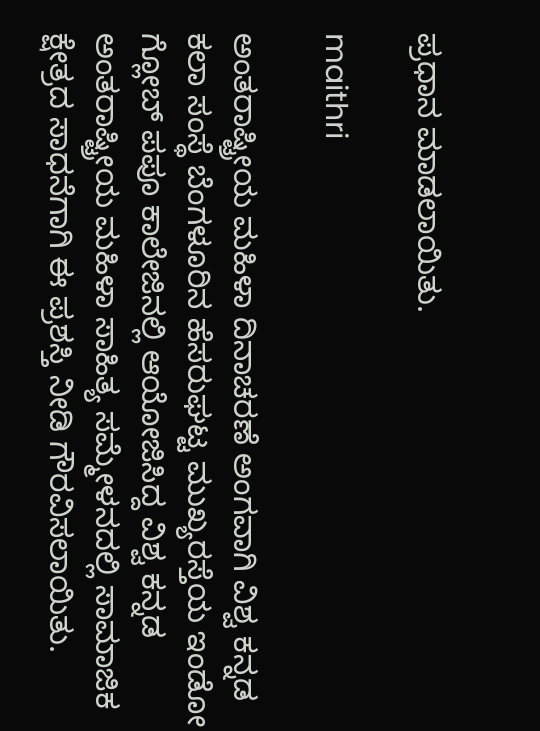ಪ್ರಧಾನ ಮಾಡಲಾಯಿತು.

maithri

ಅಂತರಾಷ್ಟ್ರೀಯ ಮಹಿಳಾ ದಿನಾಚರಣೆ ಅಂಗವಾಗಿ ವಿಶ್ವ ಕನ್ನಡ ಕಲಾ ಸಂಸ್ಥೆ ಬೆಂಗಳೂರಿನ ಹೆಸರುಘಟ್ಟ ಮುಖ್ಯರಸ್ತೆಯ ಇಂಡೋ ಗ್ಲೋಬ್ ಪಪೂ ಕಾಲೇಜಿನಲ್ಲಿ ಆಯೋಜಿಸಿದ್ದ ವಿಶ್ವ ಕನ್ನಡ ಅಂತರಾಷ್ಟ್ರೀಯ ಮಹಿಳಾ ಸಾಹಿತ್ಯ ಸಮ್ಮೇಳನದಲ್ಲಿ ಸಾಮಾಜಿಕ ಕ್ಷೇತ್ರದ ಸಾಧನೆಗಾಗಿ ಈ ಪ್ರಶಸ್ತಿ ನೀಡಿ ಗೌರವಿಸಲಾಯಿತು.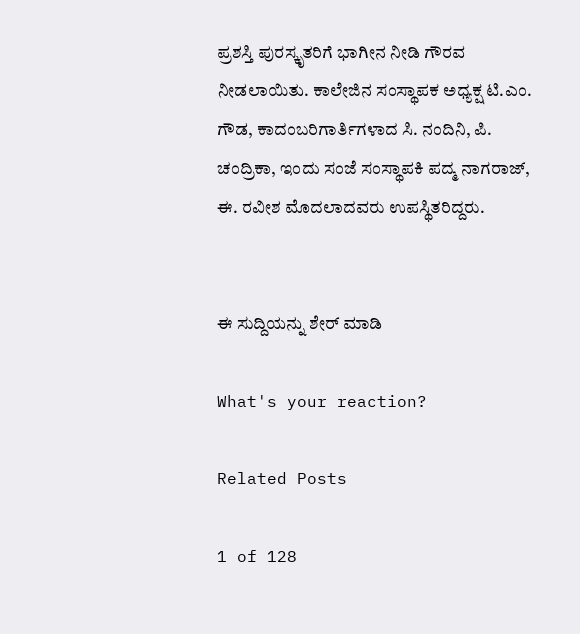ಪ್ರಶಸ್ತಿ ಪುರಸ್ಕೃತರಿಗೆ ಭಾಗೀನ ನೀಡಿ ಗೌರವ ನೀಡಲಾಯಿತು. ಕಾಲೇಜಿನ ಸಂಸ್ಥಾಪಕ ಅಧ್ಯಕ್ಷ ಟಿ.ಎಂ. ಗೌಡ, ಕಾದಂಬರಿಗಾರ್ತಿಗಳಾದ ಸಿ. ನಂದಿನಿ, ಪಿ. ಚಂದ್ರಿಕಾ, ಇಂದು ಸಂಜೆ ಸಂಸ್ಥಾಪಕಿ ಪದ್ಮ ನಾಗರಾಜ್, ಈ. ರವೀಶ ಮೊದಲಾದವರು ಉಪಸ್ಥಿತರಿದ್ದರು.


ಈ ಸುದ್ದಿಯನ್ನು ಶೇರ್ ಮಾಡಿ

What's your reaction?

Related Posts

1 of 128